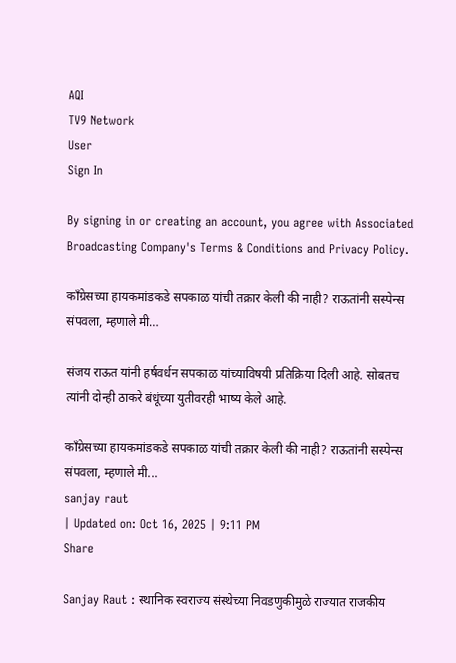AQI
TV9 Network
User
Sign In

By signing in or creating an account, you agree with Associated Broadcasting Company's Terms & Conditions and Privacy Policy.

काँग्रेसच्या हायकमांडकडे सपकाळ यांची तक्रार केली की नाही? राऊतांनी सस्पेन्स संपवला, म्हणाले मी…

संजय राऊत यांनी हर्षवर्धन सपकाळ यांच्याविषयी प्रतिक्रिया दिली आहे. सोबतच त्यांनी दोन्ही ठाकरे बंधूंच्या युतीवरही भाष्य केले आहे.

काँग्रेसच्या हायकमांडकडे सपकाळ यांची तक्रार केली की नाही? राऊतांनी सस्पेन्स संपवला, म्हणाले मी...
sanjay raut
| Updated on: Oct 16, 2025 | 9:11 PM
Share

Sanjay Raut : स्थानिक स्वराज्य संस्थेच्या निवडणुकीमुळे राज्यात राजकीय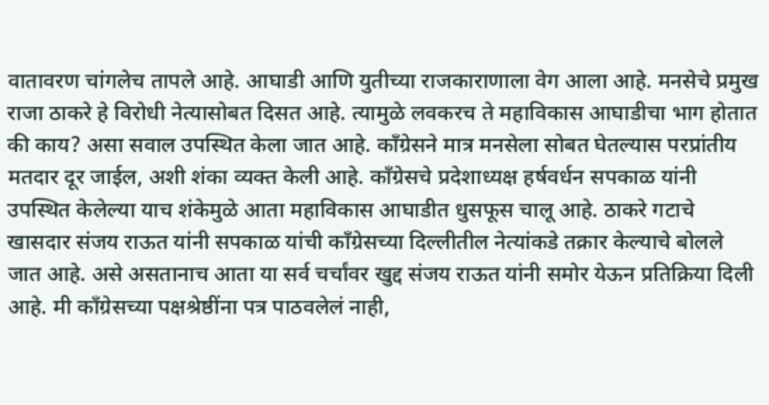वातावरण चांगलेच तापले आहे. आघाडी आणि युतीच्या राजकाराणाला वेग आला आहे. मनसेचे प्रमुख राजा ठाकरे हे विरोधी नेत्यासोबत दिसत आहे. त्यामुळे लवकरच ते महाविकास आघाडीचा भाग होतात की काय? असा सवाल उपस्थित केला जात आहे. काँग्रेसने मात्र मनसेला सोबत घेतल्यास परप्रांतीय मतदार दूर जाईल, अशी शंका व्यक्त केली आहे. काँग्रेसचे प्रदेशाध्यक्ष हर्षवर्धन सपकाळ यांनी उपस्थित केलेल्या याच शंकेमुळे आता महाविकास आघाडीत धुसफूस चालू आहे. ठाकरे गटाचे खासदार संजय राऊत यांनी सपकाळ यांची काँग्रेसच्या दिल्लीतील नेत्यांकडे तक्रार केल्याचे बोलले जात आहे. असे असतानाच आता या सर्व चर्चांवर खुद्द संजय राऊत यांनी समोर येऊन प्रतिक्रिया दिली आहे. मी काँग्रेसच्या पक्षश्रेष्ठींना पत्र पाठवलेलं नाही,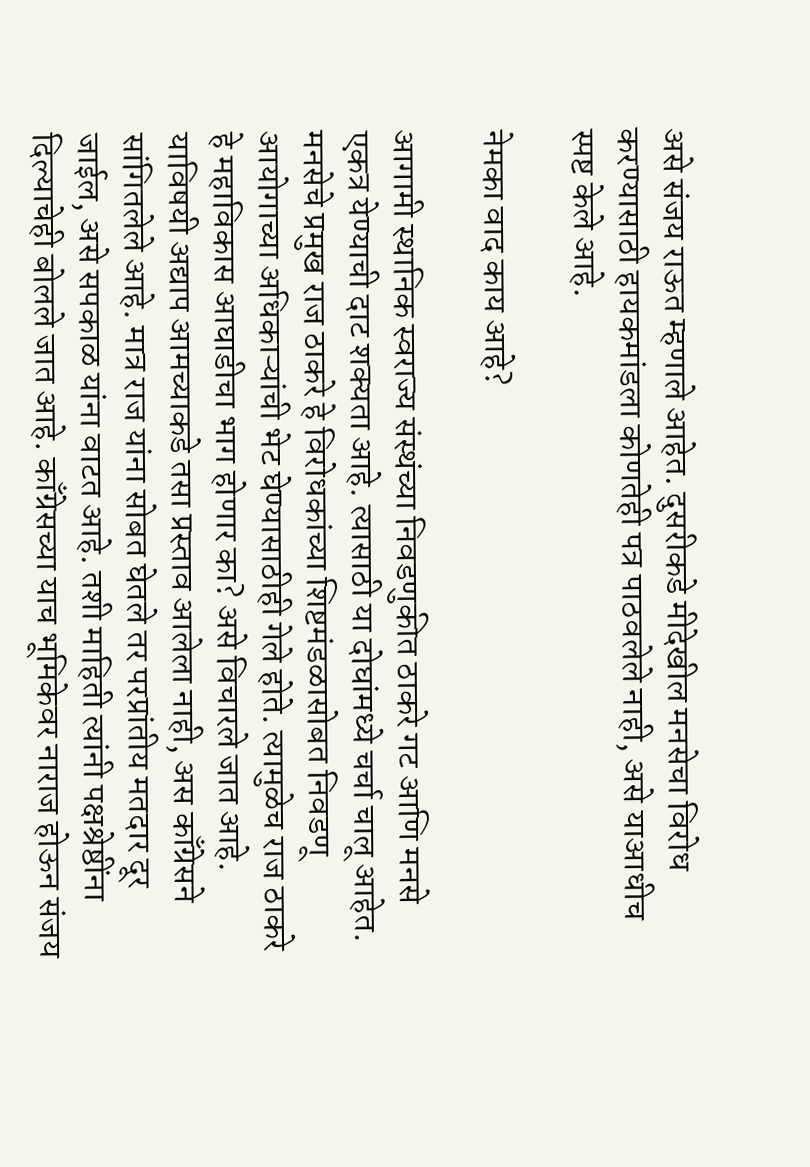असे संजय राऊत म्हणाले आहेत. दुसरीकडे मीदेखील मनसेचा विरोध करण्यासाठी हायकमांडला कोणतेही पत्र पाठवलेले नाही, असे याआधीच स्पष्ट केले आहे.

नेमका वाद काय आहे?

आगामी स्थानिक स्वराज्य संस्थंच्या निवडणुकीत ठाकरे गट आणि मनसे एकत्र येण्याची दाट शक्यता आहे. त्यासाठी या दोघांमध्ये चर्चा चालू आहेत. मनसेचे प्रमुख राज ठाकरे हे विरोधकांच्या शिष्टमंडळासोबत निवडणू आयोगाच्या अधिकाऱ्यांची भेट घेण्यासाठीही गेले होते. त्यामुळेच राज ठाकरे हे महाविकास आघाडीचा भाग होणार का? असे विचारले जात आहे. याविषयी अद्याप आमच्याकडे तसा प्रस्ताव आलेला नाही, अस काँग्रेसने सांगितलेले आहे. मात्र राज यांना सोबत घेतले तर परप्रांतीय मतदार दूर जाईल, असे सपकाळ यांना वाटत आहे. तशी माहिती त्यांनी पक्षश्रेष्ठींना दिल्याचेही बोलले जात आहे. काँग्रेसच्या याच भूमिकेवर नाराज होऊन संजय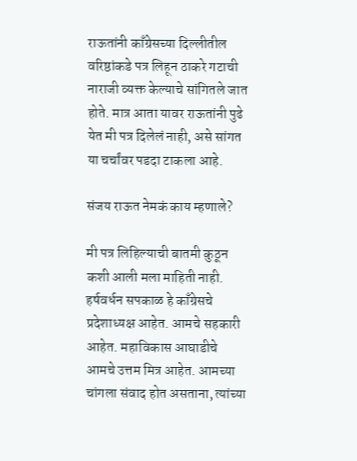राऊतांनी काँग्रेसच्या दिल्लीतील वरिष्ठांकडे पत्र लिहून ठाकरे गटाची नाराजी व्यक्त केल्याचे सांगितले जात होते. मात्र आता यावर राऊतांनी पुढे येत मी पत्र दिलेलं नाही, असे सांगत या चर्चांवर पडदा टाकला आहे.

संजय राऊत नेमकं काय म्हणाले?

मी पत्र लिहिल्याची बातमी कुठून कशी आली मला माहिती नाही. हर्षवर्धन सपकाळ हे काँग्रेसचे प्रदेशाध्यक्ष आहेत. आमचे सहकारी आहेत. महाविकास आघाडीचे आमचे उत्तम मित्र आहेत. आमच्या चांगला संवाद होत असताना, त्यांच्या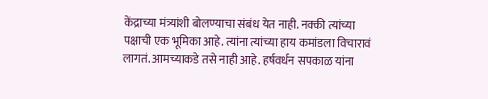केंद्राच्या मंत्र्यांशी बोलण्याचा संबंध येत नाही. नक्की त्यांच्या पक्षाची एक भूमिका आहे. त्यांना त्यांच्या हाय कमांडला विचारावं लागतं. आमच्याकडे तसे नाही आहे. हर्षवर्धन सपकाळ यांना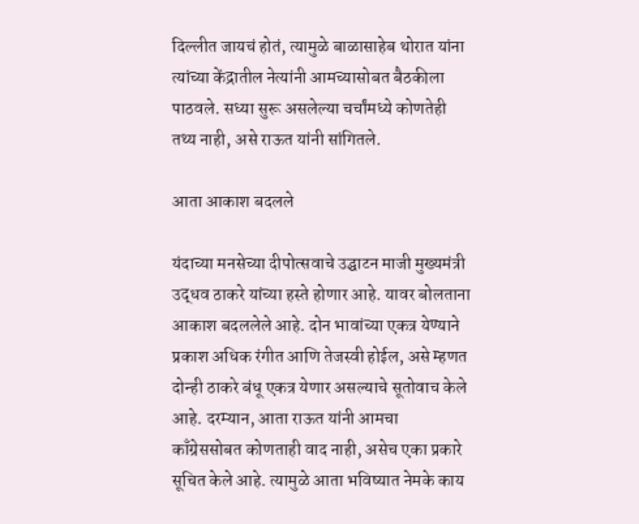दिल्लीत जायचं होतं, त्यामुळे बाळासाहेब थोरात यांना त्यांच्या केंद्रातील नेत्यांनी आमच्यासोबत बैठकीला पाठवले. सध्या सुरू असलेल्या चर्चांमध्ये कोणतेही तथ्य नाही, असे राऊत यांनी सांगितले.

आता आकाश बदलले

यंदाच्या मनसेच्या दीपोत्सवाचे उद्घाटन माजी मुख्यमंत्री उद्धव ठाकरे यांच्या हस्ते होणार आहे. यावर बोलताना आकाश बदललेले आहे. दोन भावांच्या एकत्र येण्याने प्रकाश अधिक रंगीत आणि तेजस्वी होईल, असे म्हणत दोन्ही ठाकरे बंधू एकत्र येणार असल्याचे सूतोवाच केले आहे. दरम्यान, आता राऊत यांनी आमचा काँग्रेससोबत कोणताही वाद नाही, असेच एका प्रकारे सूचित केले आहे. त्यामुळे आता भविष्यात नेमके काय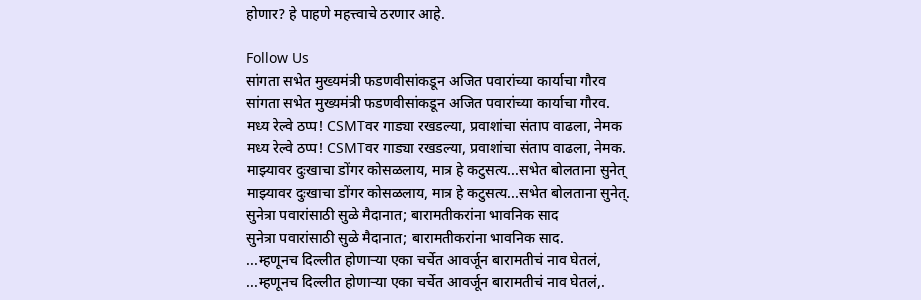होणार? हे पाहणे महत्त्वाचे ठरणार आहे.

Follow Us
सांगता सभेत मुख्यमंत्री फडणवीसांकडून अजित पवारांच्या कार्याचा गौरव
सांगता सभेत मुख्यमंत्री फडणवीसांकडून अजित पवारांच्या कार्याचा गौरव.
मध्य रेल्वे ठप्प! CSMTवर गाड्या रखडल्या, प्रवाशांचा संताप वाढला, नेमक
मध्य रेल्वे ठप्प! CSMTवर गाड्या रखडल्या, प्रवाशांचा संताप वाढला, नेमक.
माझ्यावर दुःखाचा डोंगर कोसळलाय, मात्र हे कटुसत्य...सभेत बोलताना सुनेत्
माझ्यावर दुःखाचा डोंगर कोसळलाय, मात्र हे कटुसत्य...सभेत बोलताना सुनेत्.
सुनेत्रा पवारांसाठी सुळे मैदानात; बारामतीकरांना भावनिक साद
सुनेत्रा पवारांसाठी सुळे मैदानात; बारामतीकरांना भावनिक साद.
...म्हणूनच दिल्लीत होणाऱ्या एका चर्चेत आवर्जून बारामतीचं नाव घेतलं,
...म्हणूनच दिल्लीत होणाऱ्या एका चर्चेत आवर्जून बारामतीचं नाव घेतलं,.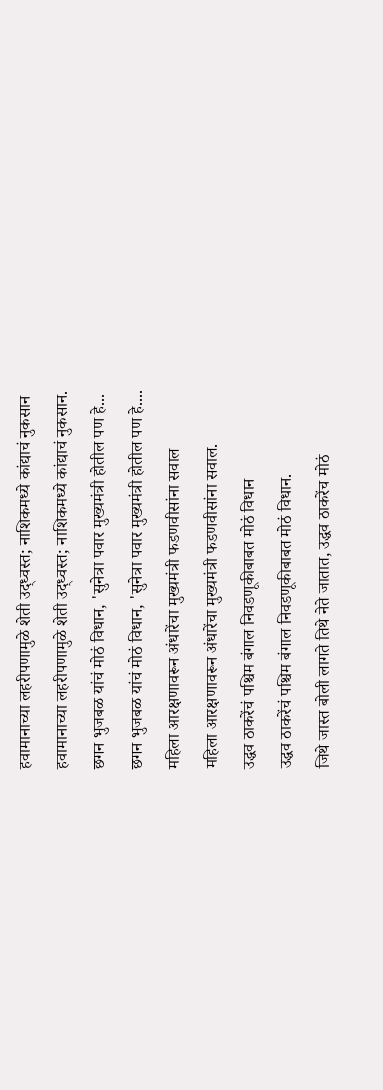हवामानाच्या लहरीपणामुळे शेती उद्ध्वस्त; नाशिकमध्ये कांद्याचं नुकसान
हवामानाच्या लहरीपणामुळे शेती उद्ध्वस्त; नाशिकमध्ये कांद्याचं नुकसान.
छगन भुजबळ यांचं मोठं विधान, 'सुनेत्रा पवार मुख्यमंत्री होतील पण हे...
छगन भुजबळ यांचं मोठं विधान, 'सुनेत्रा पवार मुख्यमंत्री होतील पण हे....
महिला आरक्षणावरून अंधारेंचा मुख्यमंत्री फडणवीसांना सवाल
महिला आरक्षणावरून अंधारेंचा मुख्यमंत्री फडणवीसांना सवाल.
उद्धव ठाकरेंचं पश्चिम बंगाल निवडणूकीबाबत मोठं विधान
उद्धव ठाकरेंचं पश्चिम बंगाल निवडणूकीबाबत मोठं विधान.
जिथे जास्त बोली लागते तिथे नेते जातात, उद्धव ठाकरेंच मोठं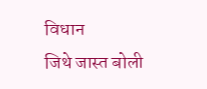विधान
जिथे जास्त बोली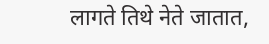लागते तिथे नेते जातात,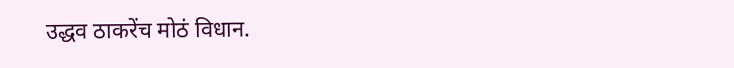उद्धव ठाकरेंच मोठं विधान.